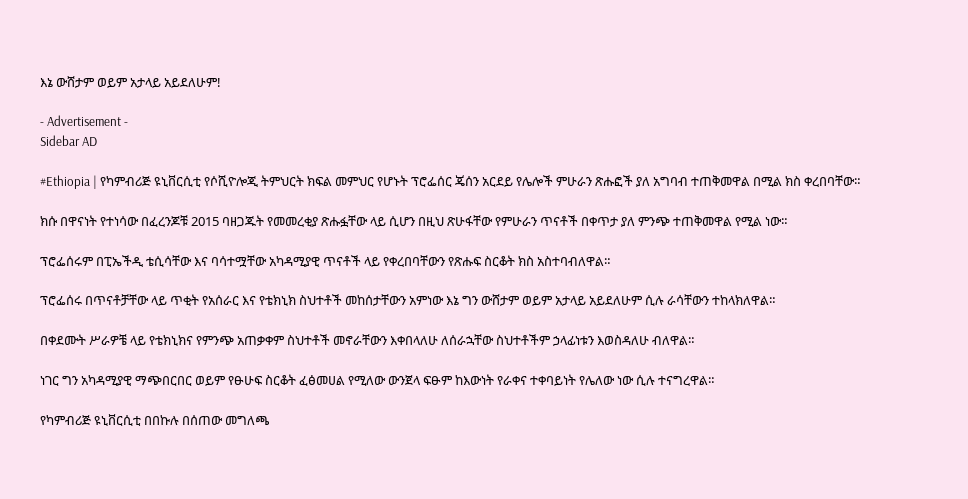እኔ ውሸታም ወይም አታላይ አይደለሁም!

- Advertisement -
Sidebar AD

#Ethiopia | የካምብሪጅ ዩኒቨርሲቲ የሶሺዮሎጂ ትምህርት ክፍል መምህር የሆኑት ፕሮፌሰር ጄሰን አርደይ የሌሎች ምሁራን ጽሑፎች ያለ አግባብ ተጠቅመዋል በሚል ክስ ቀረበባቸው።

ክሱ በዋናነት የተነሳው በፈረንጆቹ 2015 ባዘጋጁት የመመረቂያ ጽሑፏቸው ላይ ሲሆን በዚህ ጽሁፋቸው የምሁራን ጥናቶች በቀጥታ ያለ ምንጭ ተጠቅመዋል የሚል ነው።

ፕሮፌሰሩም በፒኤችዲ ቴሲሳቸው እና ባሳተሟቸው አካዳሚያዊ ጥናቶች ላይ የቀረበባቸውን የጽሑፍ ስርቆት ክስ አስተባብለዋል።

ፕሮፌሰሩ በጥናቶቻቸው ላይ ጥቂት የአሰራር እና የቴክኒክ ስህተቶች መከሰታቸውን አምነው እኔ ግን ውሸታም ወይም አታላይ አይደለሁም ሲሉ ራሳቸውን ተከላክለዋል።

በቀደሙት ሥራዎቼ ላይ የቴክኒክና የምንጭ አጠቃቀም ስህተቶች መኖራቸውን እቀበላለሁ ለሰራኋቸው ስህተቶችም ኃላፊነቱን እወስዳለሁ ብለዋል።

ነገር ግን አካዳሚያዊ ማጭበርበር ወይም የፁሁፍ ስርቆት ፈፅመሀል የሚለው ውንጀላ ፍፁም ከእውነት የራቀና ተቀባይነት የሌለው ነው ሲሉ ተናግረዋል።

የካምብሪጅ ዩኒቨርሲቲ በበኩሉ በሰጠው መግለጫ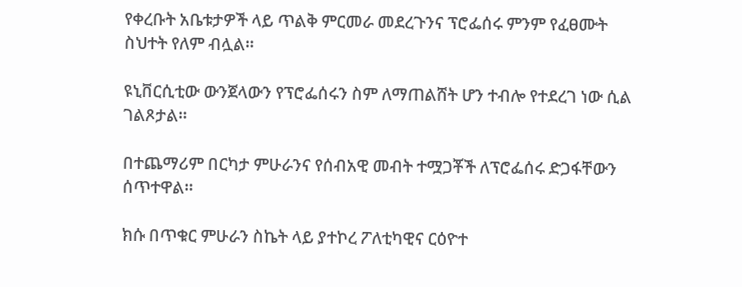የቀረቡት አቤቱታዎች ላይ ጥልቅ ምርመራ መደረጉንና ፕሮፌሰሩ ምንም የፈፀሙት ስህተት የለም ብሏል።

ዩኒቨርሲቲው ውንጀላውን የፕሮፌሰሩን ስም ለማጠልሸት ሆን ተብሎ የተደረገ ነው ሲል ገልጾታል።

በተጨማሪም በርካታ ምሁራንና የሰብአዊ መብት ተሟጋቾች ለፕሮፌሰሩ ድጋፋቸውን ሰጥተዋል።

ክሱ በጥቁር ምሁራን ስኬት ላይ ያተኮረ ፖለቲካዊና ርዕዮተ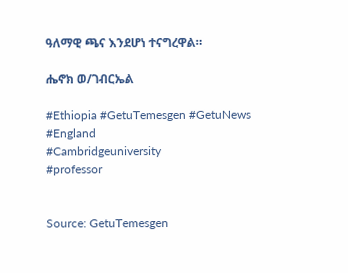ዓለማዊ ጫና እንደሆነ ተናግረዋል።

ሔኖክ ወ/ገብርኤል

#Ethiopia #GetuTemesgen #GetuNews
#England
#Cambridgeuniversity
#professor


Source: GetuTemesgen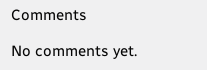Comments

No comments yet.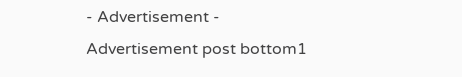- Advertisement -
Advertisement post bottom1